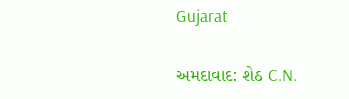Gujarat

અમદાવાદ: શેઠ C.N.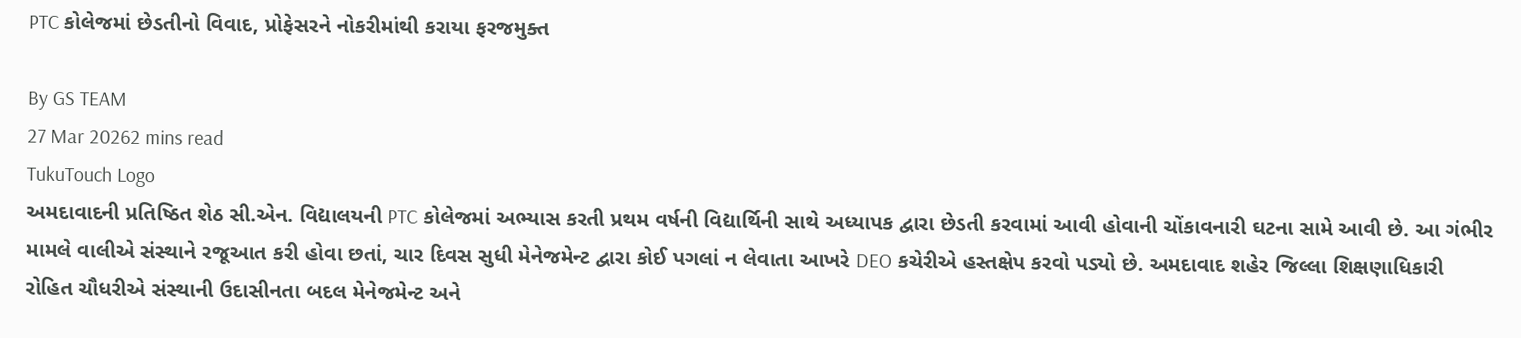PTC કોલેજમાં છેડતીનો વિવાદ, પ્રોફેસરને નોકરીમાંથી કરાયા ફરજમુક્ત

By GS TEAM
27 Mar 20262 mins read
TukuTouch Logo
અમદાવાદની પ્રતિષ્ઠિત શેઠ સી.એન. વિદ્યાલયની PTC કોલેજમાં અભ્યાસ કરતી પ્રથમ વર્ષની વિદ્યાર્થિની સાથે અધ્યાપક દ્વારા છેડતી કરવામાં આવી હોવાની ચોંકાવનારી ઘટના સામે આવી છે. આ ગંભીર મામલે વાલીએ સંસ્થાને રજૂઆત કરી હોવા છતાં, ચાર દિવસ સુધી મેનેજમેન્ટ દ્વારા કોઈ પગલાં ન લેવાતા આખરે DEO કચેરીએ હસ્તક્ષેપ કરવો પડ્યો છે. અમદાવાદ શહેર જિલ્લા શિક્ષણાધિકારી રોહિત ચૌધરીએ સંસ્થાની ઉદાસીનતા બદલ મેનેજમેન્ટ અને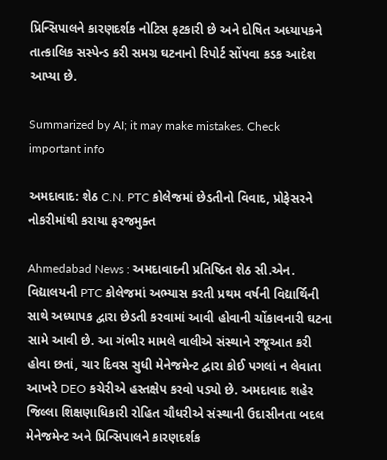પ્રિન્સિપાલને કારણદર્શક નોટિસ ફટકારી છે અને દોષિત અધ્યાપકને તાત્કાલિક સસ્પેન્ડ કરી સમગ્ર ઘટનાનો રિપોર્ટ સોંપવા કડક આદેશ આપ્યા છે.

Summarized by AI; it may make mistakes. Check important info

અમદાવાદ: શેઠ C.N. PTC કોલેજમાં છેડતીનો વિવાદ, પ્રોફેસરને નોકરીમાંથી કરાયા ફરજમુક્ત

Ahmedabad News : અમદાવાદની પ્રતિષ્ઠિત શેઠ સી.એન. વિદ્યાલયની PTC કોલેજમાં અભ્યાસ કરતી પ્રથમ વર્ષની વિદ્યાર્થિની સાથે અધ્યાપક દ્વારા છેડતી કરવામાં આવી હોવાની ચોંકાવનારી ઘટના સામે આવી છે. આ ગંભીર મામલે વાલીએ સંસ્થાને રજૂઆત કરી હોવા છતાં, ચાર દિવસ સુધી મેનેજમેન્ટ દ્વારા કોઈ પગલાં ન લેવાતા આખરે DEO કચેરીએ હસ્તક્ષેપ કરવો પડ્યો છે. અમદાવાદ શહેર જિલ્લા શિક્ષણાધિકારી રોહિત ચૌધરીએ સંસ્થાની ઉદાસીનતા બદલ મેનેજમેન્ટ અને પ્રિન્સિપાલને કારણદર્શક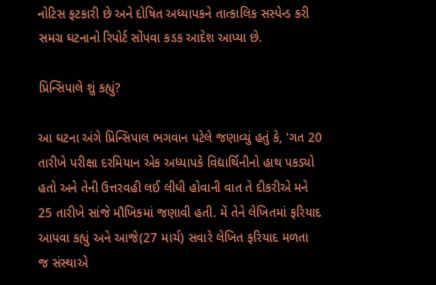નોટિસ ફટકારી છે અને દોષિત અધ્યાપકને તાત્કાલિક સસ્પેન્ડ કરી સમગ્ર ઘટનાનો રિપોર્ટ સોંપવા કડક આદેશ આપ્યા છે.

પ્રિન્સિપાલે શું કહ્યું?

આ ઘટના અંગે પ્રિન્સિપાલ ભગવાન પટેલે જણાવ્યું હતું કે, 'ગત 20 તારીખે પરીક્ષા દરમિયાન એક અધ્યાપકે વિદ્યાર્થિનીનો હાથ પકડ્યો હતો અને તેની ઉત્તરવહી લઈ લીધી હોવાની વાત તે દીકરીએ મને 25 તારીખે સાંજે મૌખિકમાં જણાવી હતી. મેં તેને લેખિતમાં ફરિયાદ આપવા કહ્યું અને આજે(27 માર્ચ) સવારે લેખિત ફરિયાદ મળતા જ સંસ્થાએ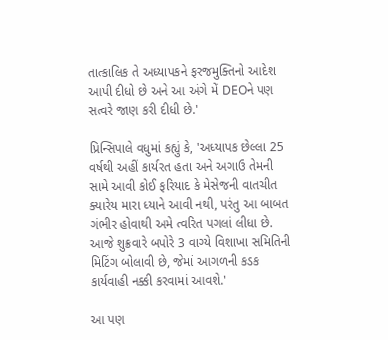તાત્કાલિક તે અધ્યાપકને ફરજમુક્તિનો આદેશ આપી દીધો છે અને આ અંગે મેં DEOને પણ સત્વરે જાણ કરી દીધી છે.'

પ્રિન્સિપાલે વધુમાં કહ્યું કે, 'અધ્યાપક છેલ્લા 25 વર્ષથી અહીં કાર્યરત હતા અને અગાઉ તેમની સામે આવી કોઈ ફરિયાદ કે મેસેજની વાતચીત ક્યારેય મારા ધ્યાને આવી નથી, પરંતુ આ બાબત ગંભીર હોવાથી અમે ત્વરિત પગલાં લીધા છે. આજે શુક્રવારે બપોરે 3 વાગ્યે વિશાખા સમિતિની મિટિંગ બોલાવી છે, જેમાં આગળની કડક કાર્યવાહી નક્કી કરવામાં આવશે.'

આ પણ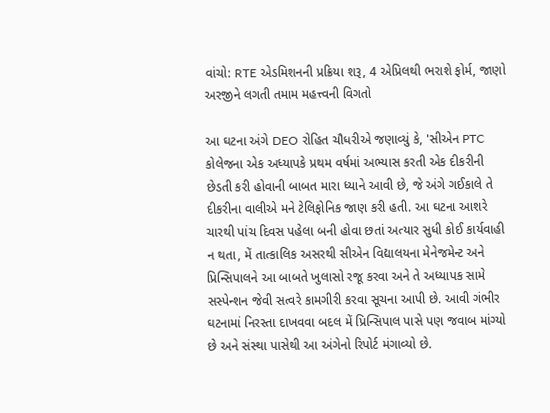વાંચો: RTE એડમિશનની પ્રક્રિયા શરૂ, 4 એપ્રિલથી ભરાશે ફોર્મ, જાણો અરજીને લગતી તમામ મહત્ત્વની વિગતો

આ ઘટના અંગે DEO રોહિત ચૌધરીએ જણાવ્યું કે, 'સીએન PTC કોલેજના એક અધ્યાપકે પ્રથમ વર્ષમાં અભ્યાસ કરતી એક દીકરીની છેડતી કરી હોવાની બાબત મારા ધ્યાને આવી છે, જે અંગે ગઈકાલે તે દીકરીના વાલીએ મને ટેલિફોનિક જાણ કરી હતી. આ ઘટના આશરે ચારથી પાંચ દિવસ પહેલા બની હોવા છતાં અત્યાર સુધી કોઈ કાર્યવાહી ન થતા, મેં તાત્કાલિક અસરથી સીએન વિદ્યાલયના મેનેજમેન્ટ અને પ્રિન્સિપાલને આ બાબતે ખુલાસો રજૂ કરવા અને તે અધ્યાપક સામે સસ્પેન્શન જેવી સત્વરે કામગીરી કરવા સૂચના આપી છે. આવી ગંભીર ઘટનામાં નિરસ્તા દાખવવા બદલ મેં પ્રિન્સિપાલ પાસે પણ જવાબ માંગ્યો છે અને સંસ્થા પાસેથી આ અંગેનો રિપોર્ટ મંગાવ્યો છે.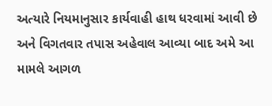અત્યારે નિયમાનુસાર કાર્યવાહી હાથ ધરવામાં આવી છે અને વિગતવાર તપાસ અહેવાલ આવ્યા બાદ અમે આ મામલે આગળ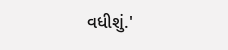વધીશું.'